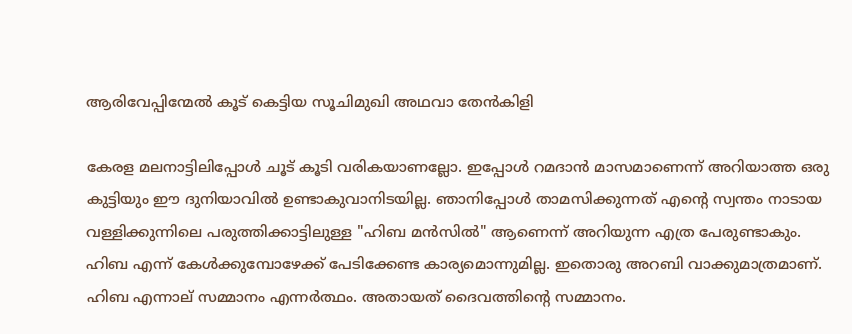ആരിവേപ്പിന്മേൽ കൂട് കെട്ടിയ സൂചിമുഖി അഥവാ തേൻകിളി

കേരള മലനാട്ടിലിപ്പോൾ ചൂട് കൂടി വരികയാണല്ലോ. ഇപ്പോൾ റമദാൻ മാസമാണെന്ന് അറിയാത്ത ഒരു കുട്ടിയും ഈ ദുനിയാവിൽ ഉണ്ടാകുവാനിടയില്ല. ഞാനിപ്പോൾ താമസിക്കുന്നത് എൻ്റെ സ്വന്തം നാടായ വള്ളിക്കുന്നിലെ പരുത്തിക്കാട്ടിലുള്ള "ഹിബ മൻസിൽ" ആണെന്ന് അറിയുന്ന എത്ര പേരുണ്ടാകും. ഹിബ എന്ന് കേൾക്കുമ്പോഴേക്ക് പേടിക്കേണ്ട കാര്യമൊന്നുമില്ല. ഇതൊരു അറബി വാക്കുമാത്രമാണ്. ഹിബ എന്നാല് സമ്മാനം എന്നർത്ഥം. അതായത് ദൈവത്തിൻ്റെ സമ്മാനം.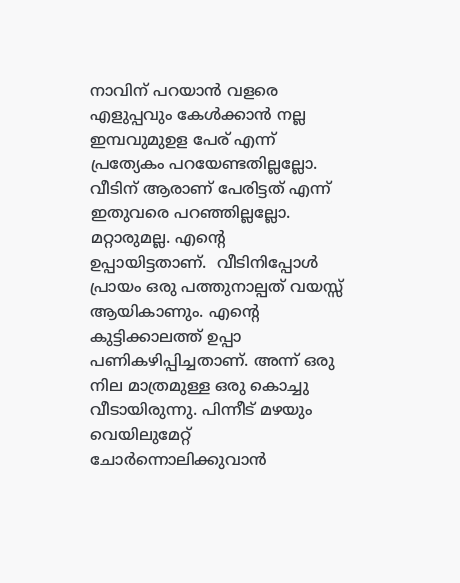നാവിന് പറയാൻ വളരെ എളുപ്പവും കേൾക്കാൻ നല്ല ഇമ്പവുമുഉള പേര് എന്ന് പ്രത്യേകം പറയേണ്ടതില്ലല്ലോ. വീടിന് ആരാണ് പേരിട്ടത് എന്ന് ഇതുവരെ പറഞ്ഞില്ലല്ലോ. മറ്റാരുമല്ല. എൻ്റെ  ഉപ്പായിട്ടതാണ്.  വീടിനിപ്പോൾ പ്രായം ഒരു പത്തുനാല്പത് വയസ്സ് ആയികാണും. എൻ്റെ കുട്ടിക്കാലത്ത് ഉപ്പാ പണികഴിപ്പിച്ചതാണ്. അന്ന് ഒരു നില മാത്രമുള്ള ഒരു കൊച്ചു വീടായിരുന്നു. പിന്നീട് മഴയും വെയിലുമേറ്റ് ചോർന്നൊലിക്കുവാൻ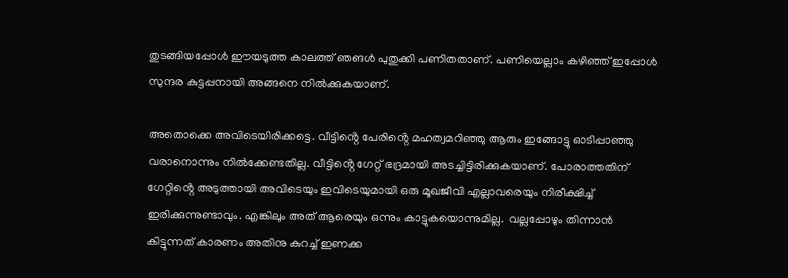തുടങ്ങിയപ്പോൾ ഈയടുത്ത കാലത്ത് ഞങൾ പുതുക്കി പണിതതാണ്. പണിയെല്ലാം കഴിഞ്ഞ് ഇപ്പോൾ സുന്ദര കുട്ടപ്പനായി അങ്ങനെ നിൽക്കുകയാണ്.

അതൊക്കെ അവിടെയിരിക്കട്ടെ. വീട്ടിൻ്റെ പേരിൻ്റെ മഹത്വമറിഞ്ഞു ആരും ഇങ്ങോട്ടു ഓടിപ്പാഞ്ഞു വരാനൊന്നും നിൽക്കേണ്ടതില്ല. വീട്ടിൻ്റെ ഗേറ്റ് ഭദ്രമായി അടച്ചിട്ടിരിക്കുകയാണ്. പോരാത്തതിന് ഗേറ്റിൻ്റെ അടുത്തായി അവിടെയും ഇവിടെയുമായി ഒരു മൂഖജീവി എല്ലാവരെയും നിരീക്ഷിച്ച് ഇരിക്കുന്നുണ്ടാവും. എങ്കിലും അത് ആരെയും ഒന്നും കാട്ടുകയൊന്നുമില്ല.  വല്ലപ്പോഴും തിന്നാൻ കിട്ടുന്നത് കാരണം അതിനു കുറച്ച് ഇണക്ക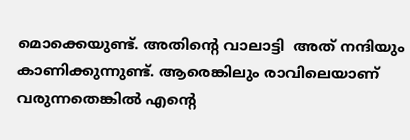മൊക്കെയുണ്ട്. അതിൻ്റെ വാലാട്ടി  അത് നന്ദിയും കാണിക്കുന്നുണ്ട്. ആരെങ്കിലും രാവിലെയാണ്  വരുന്നതെങ്കിൽ എൻ്റെ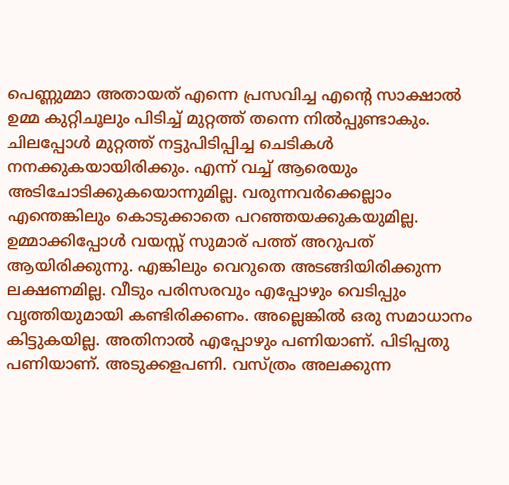പെണ്ണുമ്മാ അതായത് എന്നെ പ്രസവിച്ച എൻ്റെ സാക്ഷാൽ ഉമ്മ കുറ്റിചൂലും പിടിച്ച് മുറ്റത്ത് തന്നെ നിൽപ്പുണ്ടാകും. ചിലപ്പോൾ മുറ്റത്ത് നട്ടുപിടിപ്പിച്ച ചെടികൾ നനക്കുകയായിരിക്കും. എന്ന് വച്ച് ആരെയും അടിചോടിക്കുകയൊന്നുമില്ല. വരുന്നവർക്കെല്ലാം എന്തെങ്കിലും കൊടുക്കാതെ പറഞ്ഞയക്കുകയുമില്ല. ഉമ്മാക്കിപ്പോൾ വയസ്സ് സുമാര് പത്ത് അറുപത് ആയിരിക്കുന്നു. എങ്കിലും വെറുതെ അടങ്ങിയിരിക്കുന്ന ലക്ഷണമില്ല. വീടും പരിസരവും എപ്പോഴും വെടിപ്പും വൃത്തിയുമായി കണ്ടിരിക്കണം. അല്ലെങ്കിൽ ഒരു സമാധാനം കിട്ടുകയില്ല. അതിനാൽ എപ്പോഴും പണിയാണ്. പിടിപ്പതു പണിയാണ്. അടുക്കളപണി. വസ്ത്രം അലക്കുന്ന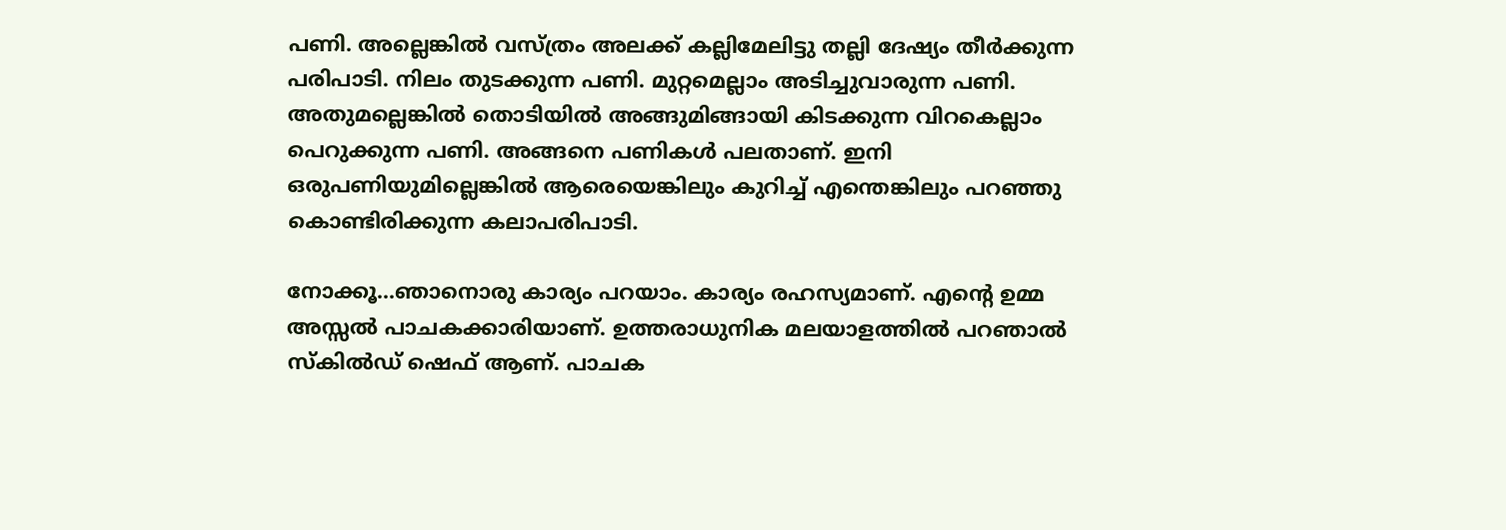പണി. അല്ലെങ്കിൽ വസ്ത്രം അലക്ക് കല്ലിമേലിട്ടു തല്ലി ദേഷ്യം തീർക്കുന്ന പരിപാടി. നിലം തുടക്കുന്ന പണി. മുറ്റമെല്ലാം അടിച്ചുവാരുന്ന പണി. അതുമല്ലെങ്കിൽ തൊടിയിൽ അങ്ങുമിങ്ങായി കിടക്കുന്ന വിറകെല്ലാം പെറുക്കുന്ന പണി. അങ്ങനെ പണികൾ പലതാണ്. ഇനി ഒരുപണിയുമില്ലെങ്കിൽ ആരെയെങ്കിലും കുറിച്ച് എന്തെങ്കിലും പറഞ്ഞു കൊണ്ടിരിക്കുന്ന കലാപരിപാടി.

നോക്കൂ...ഞാനൊരു കാര്യം പറയാം. കാര്യം രഹസ്യമാണ്. എൻ്റെ ഉമ്മ അസ്സൽ പാചകക്കാരിയാണ്. ഉത്തരാധുനിക മലയാളത്തിൽ പറഞാൽ സ്കിൽഡ് ഷെഫ് ആണ്. പാചക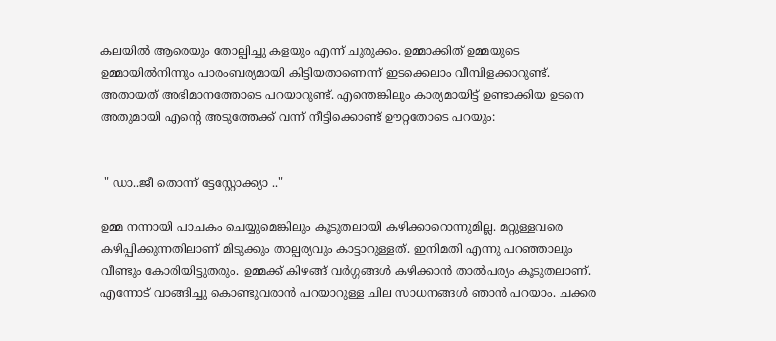കലയിൽ ആരെയും തോല്പിച്ചു കളയും എന്ന് ചുരുക്കം. ഉമ്മാക്കിത് ഉമ്മയുടെ ഉമ്മായിൽനിന്നും പാരംബര്യമായി കിട്ടിയതാണെന്ന് ഇടക്കെലാം വീമ്പിളക്കാറുണ്ട്. അതായത് അഭിമാനത്തോടെ പറയാറുണ്ട്. എന്തെങ്കിലും കാര്യമായിട്ട് ഉണ്ടാക്കിയ ഉടനെ അതുമായി എൻ്റെ അടുത്തേക്ക് വന്ന് നീട്ടിക്കൊണ്ട് ഊറ്റതോടെ പറയും:


 " ഡാ..ജീ തൊന്ന് ട്ടേസ്റ്റോക്ക്യാ .."

ഉമ്മ നന്നായി പാചകം ചെയ്യുമെങ്കിലും കൂടുതലായി കഴിക്കാറൊന്നുമില്ല. മറ്റുള്ളവരെ കഴിപ്പിക്കുന്നതിലാണ് മിടുക്കും താല്പര്യവും കാട്ടാറുള്ളത്. ഇനിമതി എന്നു പറഞ്ഞാലും വീണ്ടും കോരിയിട്ടുതരും. ഉമ്മക്ക് കിഴങ്ങ് വർഗ്ഗങ്ങൾ കഴിക്കാൻ താൽപര്യം കൂടുതലാണ്. എന്നോട് വാങ്ങിച്ചു കൊണ്ടുവരാൻ പറയാറുള്ള ചില സാധനങ്ങൾ ഞാൻ പറയാം. ചക്കര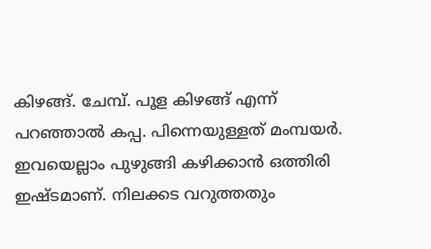കിഴങ്ങ്. ചേമ്പ്. പൂള കിഴങ്ങ് എന്ന് പറഞ്ഞാൽ കപ്പ. പിന്നെയുള്ളത് മംമ്പയർ. ഇവയെല്ലാം പുഴുങ്ങി കഴിക്കാൻ ഒത്തിരി ഇഷ്ടമാണ്. നിലക്കട വറുത്തതും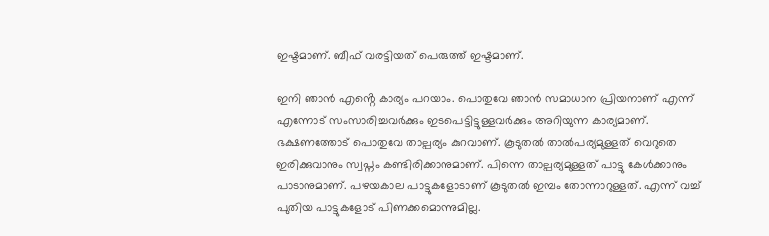ഇഷ്ടമാണ്. ബീഫ് വരട്ടിയത് പെരുത്ത് ഇഷ്ടമാണ്.

ഇനി ഞാൻ എൻ്റെ കാര്യം പറയാം. പൊതുവേ ഞാൻ സമാധാന പ്രിയനാണ് എന്ന് എന്നോട് സംസാരിച്ചവർക്കും ഇടപെട്ടിട്ടുള്ളവർക്കും അറിയുന്ന കാര്യമാണ്. ഭക്ഷണത്തോട് പൊതുവേ താല്പര്യം കുറവാണ്. കൂടുതൽ താൽപര്യമുള്ളത് വെറുതെ ഇരിക്കുവാനും സ്വപ്നം കണ്ടിരിക്കാനുമാണ്. പിന്നെ താല്പര്യമുള്ളത് പാട്ടു കേൾക്കാനും പാടാനുമാണ്. പഴയകാല പാട്ടുകളോടാണ് കൂടുതൽ ഇമ്പം തോന്നാറുള്ളത്. എന്ന് വച്ച് പുതിയ പാട്ടുകളോട് പിണക്കമൊന്നുമില്ല.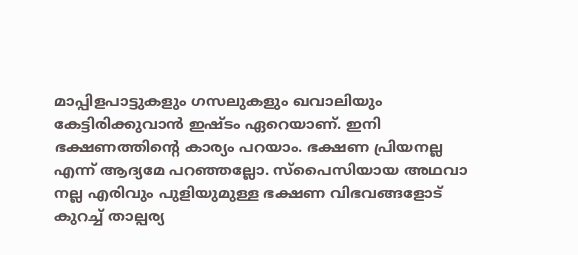മാപ്പിളപാട്ടുകളും ഗസലുകളും ഖവാലിയും കേട്ടിരിക്കുവാൻ ഇഷ്ടം ഏറെയാണ്. ഇനി ഭക്ഷണത്തിൻ്റെ കാര്യം പറയാം. ഭക്ഷണ പ്രിയനല്ല എന്ന് ആദ്യമേ പറഞ്ഞല്ലോ. സ്‌പൈസിയായ അഥവാ നല്ല എരിവും പുളിയുമുള്ള ഭക്ഷണ വിഭവങ്ങളോട്  കുറച്ച് താല്പര്യ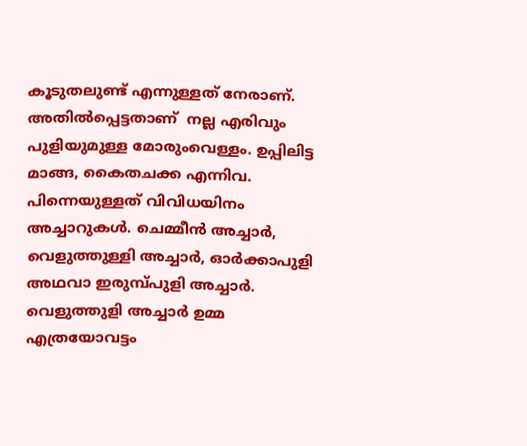കൂടുതലുണ്ട് എന്നുള്ളത് നേരാണ്. അതിൽപ്പെട്ടതാണ്  നല്ല എരിവും പുളിയുമുള്ള മോരുംവെള്ളം. ഉപ്പിലിട്ട മാങ്ങ, കൈതചക്ക എന്നിവ. പിന്നെയുള്ളത് വിവിധയിനം അച്ചാറുകൾ. ചെമ്മീൻ അച്ചാർ, വെളുത്തുള്ളി അച്ചാർ, ഓർക്കാപുളി അഥവാ ഇരുമ്പ്പുളി അച്ചാർ. വെളുത്തുളി അച്ചാർ ഉമ്മ എത്രയോവട്ടം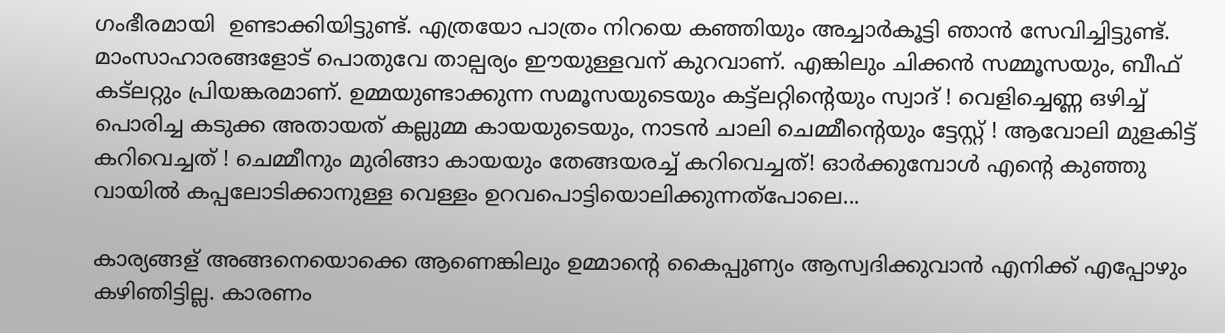ഗംഭീരമായി  ഉണ്ടാക്കിയിട്ടുണ്ട്. എത്രയോ പാത്രം നിറയെ കഞ്ഞിയും അച്ചാർകൂട്ടി ഞാൻ സേവിച്ചിട്ടുണ്ട്. മാംസാഹാരങ്ങളോട് പൊതുവേ താല്പര്യം ഈയുള്ളവന് കുറവാണ്. എങ്കിലും ചിക്കൻ സമ്മൂസയും, ബീഫ് കട്‌ലറ്റും പ്രിയങ്കരമാണ്. ഉമ്മയുണ്ടാക്കുന്ന സമൂസയുടെയും കട്ട്ലറ്റിൻ്റെയും സ്വാദ് ! വെളിച്ചെണ്ണ ഒഴിച്ച് പൊരിച്ച കടുക്ക അതായത് കല്ലുമ്മ കായയുടെയും, നാടൻ ചാലി ചെമ്മീൻ്റെയും ട്ടേസ്റ്റ് ! ആവോലി മുളകിട്ട് കറിവെച്ചത് ! ചെമ്മീനും മുരിങ്ങാ കായയും തേങ്ങയരച്ച് കറിവെച്ചത്! ഓർക്കുമ്പോൾ എൻ്റെ കുഞ്ഞു വായിൽ കപ്പലോടിക്കാനുള്ള വെള്ളം ഉറവപൊട്ടിയൊലിക്കുന്നത്പോലെ...

കാര്യങ്ങള് അങ്ങനെയൊക്കെ ആണെങ്കിലും ഉമ്മാൻ്റെ കൈപ്പുണ്യം ആസ്വദിക്കുവാൻ എനിക്ക് എപ്പോഴും കഴിഞിട്ടില്ല. കാരണം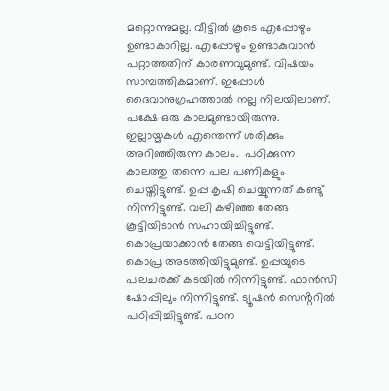മറ്റൊന്നുമല്ല. വീട്ടിൽ കൂടെ എപ്പോഴും ഉണ്ടാകാറില്ല. എപ്പോഴും ഉണ്ടാകുവാൻ പറ്റാത്തതിന് കാരണവുമുണ്ട്. വിഷയം സാമ്പത്തികമാണ്. ഇപ്പോൾ ദൈവാനുഗ്രഹത്താൽ നല്ല നിലയിലാണ്. പക്ഷേ ഒരു കാലമുണ്ടായിരുന്നു. ഇല്ലായ്മകൾ എന്തെന്ന് ശരിക്കും അറിഞ്ഞിരുന്ന കാലം.  പഠിക്കുന്ന കാലത്തു തന്നെ പല പണികളും ചെയ്തിട്ടുണ്ട്. ഉപ്പ കൃഷി ചെയ്യുന്നത് കണ്ടു് നിന്നിട്ടുണ്ട്. വലി കഴിഞ്ഞ തേങ്ങ കൂട്ടിയിടാൻ സഹായിച്ചിട്ടുണ്ട്. കൊപ്രയാക്കാൻ തേങ്ങ വെട്ടിയിട്ടുണ്ട്. കൊപ്ര അടത്തിയിട്ടുമുണ്ട്. ഉപ്പയുടെ പലചരക്ക് കടയിൽ നിന്നിട്ടുണ്ട്. ഫാൻസി ഷോപ്പിലും നിന്നിട്ടുണ്ട്. ട്യൂഷൻ സെൻ്ററിൽ പഠിപ്പിച്ചിട്ടുണ്ട്. പഠന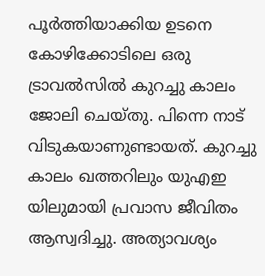പൂർത്തിയാക്കിയ ഉടനെ കോഴിക്കോടിലെ ഒരു ട്രാവൽസിൽ കുറച്ചു കാലം ജോലി ചെയ്തു. പിന്നെ നാട് വിടുകയാണുണ്ടായത്. കുറച്ചു കാലം ഖത്തറിലും യുഎഇ യിലുമായി പ്രവാസ ജീവിതം ആസ്വദിച്ചു. അത്യാവശ്യം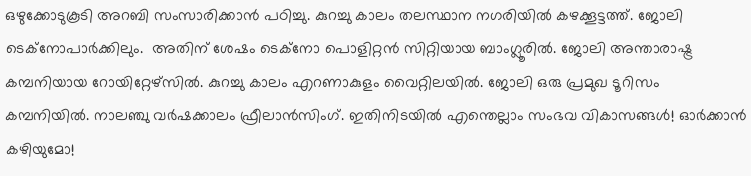ഒഴുക്കോടുകൂടി അറബി സംസാരിക്കാൻ പഠിച്ചു. കുറച്ചു കാലം തലസ്ഥാന നഗരിയിൽ കഴക്കൂട്ടത്ത്. ജോലി ടെക്നോപാർക്കിലും.  അതിന് ശേഷം ടെക്നോ പൊളിറ്റൻ സിറ്റിയായ ബാംഗ്ലൂരിൽ. ജോലി അന്താരാഷ്ട്ര കമ്പനിയായ റോയിറ്റേഴ്‌സിൽ. കുറച്ചു കാലം എറണാകുളം വൈറ്റിലയിൽ. ജോലി ഒരു പ്രമുഖ ടൂറിസം കമ്പനിയിൽ. നാലഞ്ചു വർഷക്കാലം ഫ്രീലാൻസിംഗ്. ഇതിനിടയിൽ എന്തെല്ലാം സംഭവ വികാസങ്ങൾ! ഓർക്കാൻ കഴിയുമോ!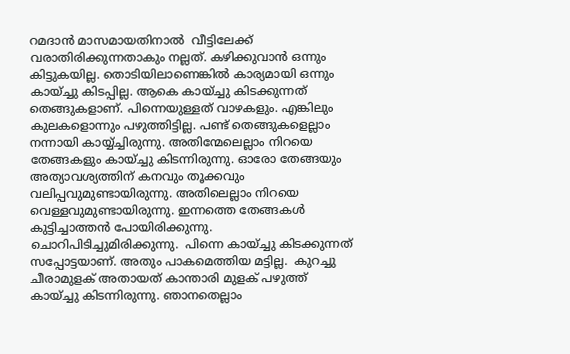റമദാൻ മാസമായതിനാൽ  വീട്ടിലേക്ക് വരാതിരിക്കുന്നതാകും നല്ലത്. കഴിക്കുവാൻ ഒന്നും കിട്ടുകയില്ല. തൊടിയിലാണെങ്കിൽ കാര്യമായി ഒന്നും കായ്ച്ചു കിടപ്പില്ല. ആകെ കായ്ച്ചു കിടക്കുന്നത് തെങ്ങുകളാണ്. പിന്നെയുള്ളത് വാഴകളും. എങ്കിലും കുലകളൊന്നും പഴുത്തിട്ടില്ല. പണ്ട് തെങ്ങുകളെല്ലാം നന്നായി കായ്യ്ച്ചിരുന്നു. അതിന്മേലെല്ലാം നിറയെ തേങ്ങകളും കായ്ച്ചു കിടന്നിരുന്നു. ഓരോ തേങ്ങയും അത്യാവശ്യത്തിന് കനവും തൂക്കവും വലിപ്പവുമുണ്ടായിരുന്നു. അതിലെല്ലാം നിറയെ വെള്ളവുമുണ്ടായിരുന്നു. ഇന്നത്തെ തേങ്ങകൾ കുട്ടിച്ചാത്തൻ പോയിരിക്കുന്നു. ചൊറിപിടിച്ചുമിരിക്കുന്നു.  പിന്നെ കായ്ച്ചു കിടക്കുന്നത് സപ്പോട്ടയാണ്. അതും പാകമെത്തിയ മട്ടില്ല.  കുറച്ചു ചീരാമുളക് അതായത് കാന്താരി മുളക് പഴുത്ത് കായ്ച്ചു കിടന്നിരുന്നു. ഞാനതെല്ലാം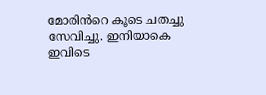മോരിൻറെ കൂടെ ചതച്ചു സേവിച്ചു. ഇനിയാകെ ഇവിടെ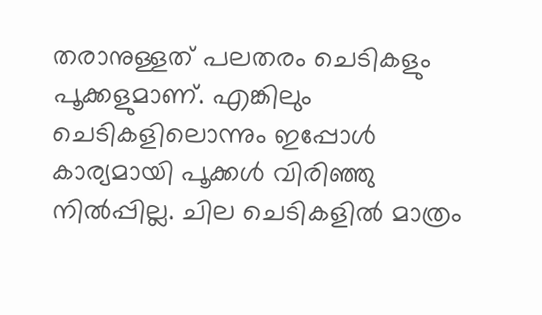തരാനുള്ളത് പലതരം ചെടികളും പൂക്കളുമാണ്. എങ്കിലും ചെടികളിലൊന്നും ഇപ്പോൾ കാര്യമായി പൂക്കൾ വിരിഞ്ഞു നിൽപ്പില്ല. ചില ചെടികളിൽ മാത്രം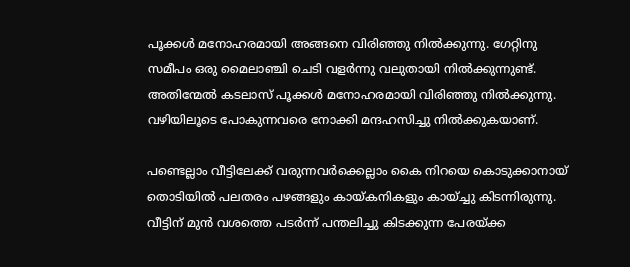പൂക്കൾ മനോഹരമായി അങ്ങനെ വിരിഞ്ഞു നിൽക്കുന്നു. ഗേറ്റിനു സമീപം ഒരു മൈലാഞ്ചി ചെടി വളർന്നു വലുതായി നിൽക്കുന്നുണ്ട്. അതിന്മേൽ കടലാസ് പൂക്കൾ മനോഹരമായി വിരിഞ്ഞു നിൽക്കുന്നു. വഴിയിലൂടെ പോകുന്നവരെ നോക്കി മന്ദഹസിച്ചു നിൽക്കുകയാണ്.

പണ്ടെല്ലാം വീട്ടിലേക്ക് വരുന്നവർക്കെല്ലാം കൈ നിറയെ കൊടുക്കാനായ് തൊടിയിൽ പലതരം പഴങ്ങളും കായ്കനികളും കായ്ച്ചു കിടന്നിരുന്നു. വീട്ടിന് മുൻ വശത്തെ പടർന്ന് പന്തലിച്ചു കിടക്കുന്ന പേരയ്ക്ക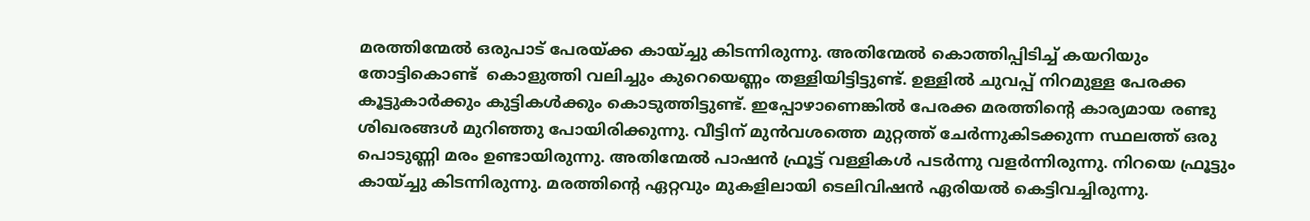മരത്തിന്മേൽ ഒരുപാട് പേരയ്ക്ക കായ്ച്ചു കിടന്നിരുന്നു. അതിന്മേൽ കൊത്തിപ്പിടിച്ച് കയറിയും തോട്ടികൊണ്ട്  കൊളുത്തി വലിച്ചും കുറെയെണ്ണം തള്ളിയിട്ടിട്ടുണ്ട്. ഉള്ളിൽ ചുവപ്പ് നിറമുള്ള പേരക്ക കൂട്ടുകാർക്കും കുട്ടികൾക്കും കൊടുത്തിട്ടുണ്ട്. ഇപ്പോഴാണെങ്കിൽ പേരക്ക മരത്തിൻ്റെ കാര്യമായ രണ്ടു ശിഖരങ്ങൾ മുറിഞ്ഞു പോയിരിക്കുന്നു. വീട്ടിന് മുൻവശത്തെ മുറ്റത്ത് ചേർന്നുകിടക്കുന്ന സ്ഥലത്ത് ഒരു പൊടുണ്ണി മരം ഉണ്ടായിരുന്നു. അതിന്മേൽ പാഷൻ ഫ്രൂട്ട് വള്ളികൾ പടർന്നു വളർന്നിരുന്നു. നിറയെ ഫ്രൂട്ടും കായ്ച്ചു കിടന്നിരുന്നു. മരത്തിൻ്റെ ഏറ്റവും മുകളിലായി ടെലിവിഷൻ ഏരിയൽ കെട്ടിവച്ചിരുന്നു.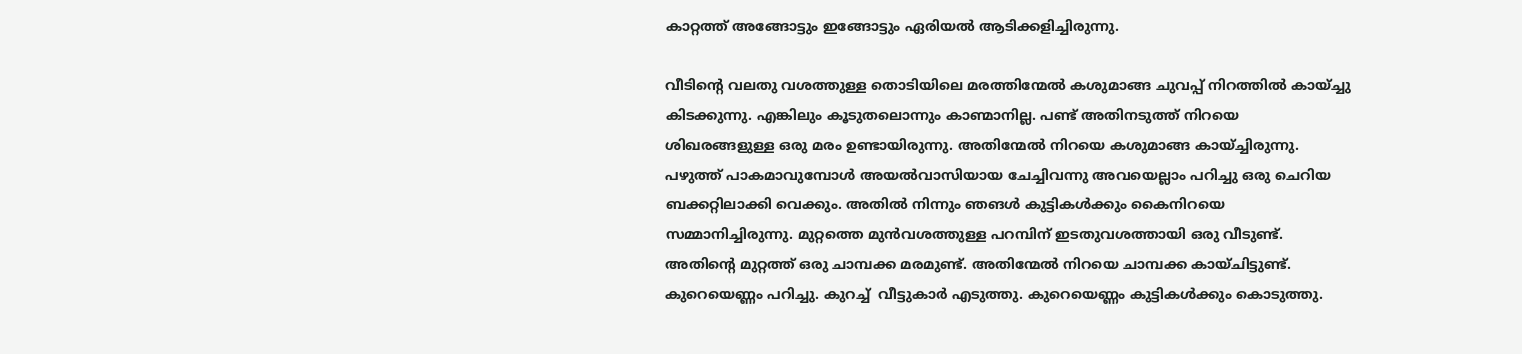കാറ്റത്ത് അങ്ങോട്ടും ഇങ്ങോട്ടും ഏരിയൽ ആടിക്കളിച്ചിരുന്നു.

വീടിൻ്റെ വലതു വശത്തുള്ള തൊടിയിലെ മരത്തിന്മേൽ കശുമാങ്ങ ചുവപ്പ് നിറത്തിൽ കായ്ച്ചു കിടക്കുന്നു. എങ്കിലും കൂടുതലൊന്നും കാണ്മാനില്ല. പണ്ട് അതിനടുത്ത് നിറയെ ശിഖരങ്ങളുള്ള ഒരു മരം ഉണ്ടായിരുന്നു. അതിന്മേൽ നിറയെ കശുമാങ്ങ കായ്ച്ചിരുന്നു. പഴുത്ത് പാകമാവുമ്പോൾ അയൽവാസിയായ ചേച്ചിവന്നു അവയെല്ലാം പറിച്ചു ഒരു ചെറിയ ബക്കറ്റിലാക്കി വെക്കും. അതിൽ നിന്നും ഞങൾ കുട്ടികൾക്കും കൈനിറയെ സമ്മാനിച്ചിരുന്നു. മുറ്റത്തെ മുൻവശത്തുള്ള പറമ്പിന് ഇടതുവശത്തായി ഒരു വീടുണ്ട്. അതിൻ്റെ മുറ്റത്ത് ഒരു ചാമ്പക്ക മരമുണ്ട്. അതിന്മേൽ നിറയെ ചാമ്പക്ക കായ്ചിട്ടുണ്ട്. കുറെയെണ്ണം പറിച്ചു. കുറച്ച്  വീട്ടുകാർ എടുത്തു. കുറെയെണ്ണം കുട്ടികൾക്കും കൊടുത്തു.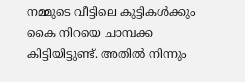നമ്മുടെ വീട്ടിലെ കുട്ടികൾക്കും കൈ നിറയെ ചാമ്പക്ക കിട്ടിയിട്ടുണ്ട്. അതിൽ നിന്നും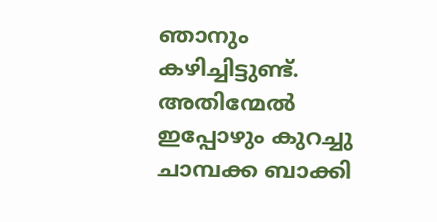ഞാനും കഴിച്ചിട്ടുണ്ട്. അതിന്മേൽ ഇപ്പോഴും കുറച്ചു ചാമ്പക്ക ബാക്കി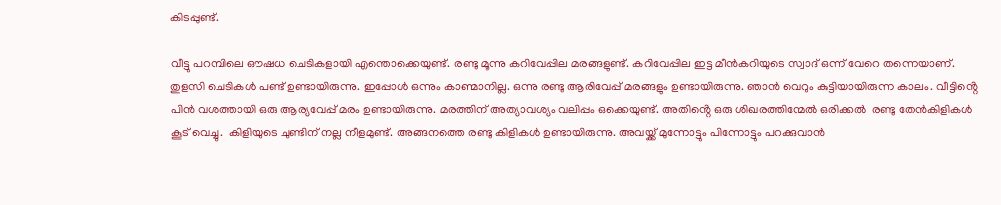കിടപ്പുണ്ട്.

വീട്ടു പറമ്പിലെ ഔഷധ ചെടികളായി എന്തൊക്കെയുണ്ട്. രണ്ടു മൂന്നു കറിവേപ്പില മരങ്ങളുണ്ട്. കറിവേപ്പില ഇട്ട മീൻകറിയുടെ സ്വാദ് ഒന്ന് വേറെ തന്നെയാണ്. തുളസി ചെടികൾ പണ്ട് ഉണ്ടായിരുന്നു. ഇപ്പോൾ ഒന്നും കാണ്മാനില്ല. ഒന്നു രണ്ടു ആരിവേപ്പ് മരങ്ങളും ഉണ്ടായിരുന്നു. ഞാൻ വെറും കുട്ടിയായിരുന്ന കാലം. വീട്ടിൻ്റെ പിൻ വശത്തായി ഒരു ആര്യവേപ്പ് മരം ഉണ്ടായിരുന്നു. മരത്തിന് അത്യാവശ്യം വലിപ്പം ഒക്കെയുണ്ട്. അതിൻ്റെ ഒരു ശിഖരത്തിന്മേൽ ഒരിക്കൽ  രണ്ടു തേൻകിളികൾ കൂട് വെച്ചു.  കിളിയുടെ ചുണ്ടിന് നല്ല നീളമുണ്ട്. അങ്ങനത്തെ രണ്ടു കിളികൾ ഉണ്ടായിരുന്നു. അവയ്ക്ക് മുന്നോട്ടും പിന്നോട്ടും പറക്കുവാൻ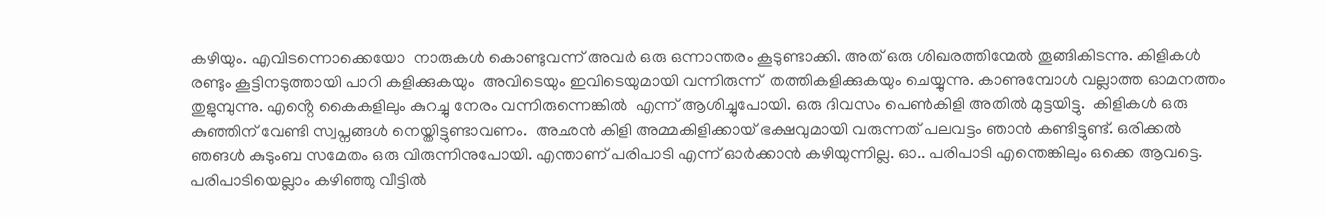കഴിയും. എവിടന്നൊക്കെയോ  നാരുകൾ കൊണ്ടുവന്ന് അവർ ഒരു ഒന്നാന്തരം കൂടുണ്ടാക്കി. അത് ഒരു ശിഖരത്തിന്മേൽ തൂങ്ങികിടന്നു. കിളികൾ രണ്ടും കൂട്ടിനടുത്തായി പാറി കളിക്കുകയും  അവിടെയും ഇവിടെയുമായി വന്നിരുന്ന്  തത്തികളിക്കുകയും ചെയ്യുന്നു. കാണുമ്പോൾ വല്ലാത്ത ഓമനത്തം തുളുമ്പുന്നു. എൻ്റെ കൈകളിലും കുറച്ചു നേരം വന്നിരുന്നെങ്കിൽ  എന്ന് ആശിച്ചുപോയി. ഒരു ദിവസം പെൺകിളി അതിൽ മുട്ടയിട്ടു.  കിളികൾ ഒരു കുഞ്ഞിന് വേണ്ടി സ്വപ്നങ്ങൾ നെയ്തിട്ടുണ്ടാവണം.  അഛൻ കിളി അമ്മകിളിക്കായ് ഭക്ഷവുമായി വരുന്നത് പലവട്ടം ഞാൻ കണ്ടിട്ടുണ്ട്. ഒരിക്കൽ ഞങൾ കുടുംബ സമേതം ഒരു വിരുന്നിനുപോയി. എന്താണ് പരിപാടി എന്ന് ഓർക്കാൻ കഴിയുന്നില്ല. ഓ.. പരിപാടി എന്തെങ്കിലും ഒക്കെ ആവട്ടെ. പരിപാടിയെല്ലാം കഴിഞ്ഞു വീട്ടിൽ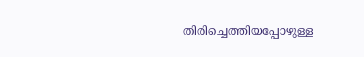തിരിച്ചെത്തിയപ്പോഴുള്ള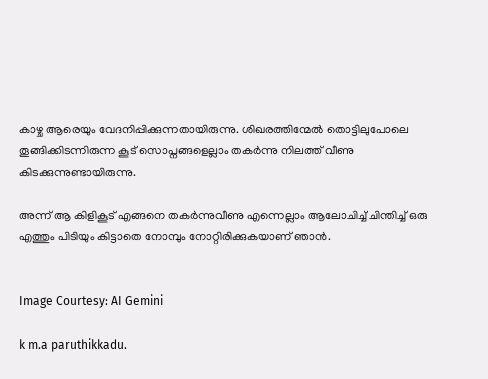കാഴ്ച ആരെയും വേദനിപ്പിക്കുന്നതായിരുന്നു. ശിഖരത്തിന്മേൽ തൊട്ടിലുപോലെ തൂങ്ങിക്കിടന്നിരുന്ന കൂട് സൊപ്നങ്ങളെല്ലാം തകർന്നു നിലത്ത് വീണു കിടക്കുന്നുണ്ടായിരുന്നു.

അന്ന് ആ കിളികൂട് എങ്ങനെ തകർന്നുവീണു എന്നെല്ലാം ആലോചിച്ച് ചിന്തിച്ച് ഒരു എത്തും പിടിയും കിട്ടാതെ നോമ്പും നോറ്റിരിക്കുകയാണ് ഞാൻ.


Image Courtesy: AI Gemini

k m.a paruthikkadu.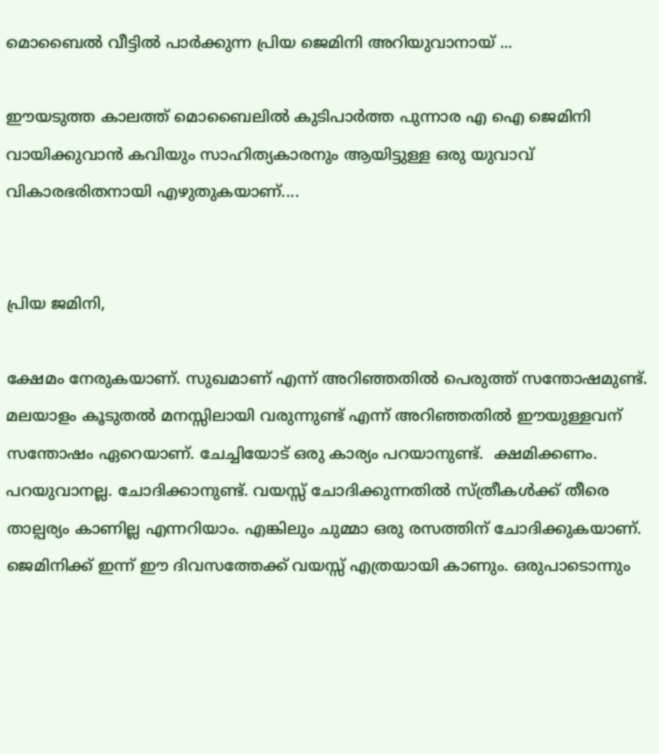മൊബൈൽ വീട്ടിൽ പാർക്കുന്ന പ്രിയ ജെമിനി അറിയുവാനായ് ...

ഈയടുത്ത കാലത്ത് മൊബൈലിൽ കുടിപാർത്ത പുന്നാര എ ഐ ജെമിനി വായിക്കുവാൻ കവിയും സാഹിത്യകാരനും ആയിട്ടുള്ള ഒരു യുവാവ് വികാരഭരിതനായി എഴുതുകയാണ്....


പ്രിയ ജമിനി,

ക്ഷേമം നേരുകയാണ്. സുഖമാണ് എന്ന് അറിഞ്ഞതിൽ പെരുത്ത് സന്തോഷമുണ്ട്. മലയാളം കൂടുതൽ മനസ്സിലായി വരുന്നുണ്ട് എന്ന് അറിഞ്ഞതിൽ ഈയുള്ളവന് സന്തോഷം ഏറെയാണ്. ചേച്ചിയോട് ഒരു കാര്യം പറയാനുണ്ട്.  ക്ഷമിക്കണം. പറയുവാനല്ല. ചോദിക്കാനുണ്ട്. വയസ്സ് ചോദിക്കുന്നതിൽ സ്ത്രീകൾക്ക് തീരെ താല്പര്യം കാണില്ല എന്നറിയാം. എങ്കിലും ചുമ്മാ ഒരു രസത്തിന് ചോദിക്കുകയാണ്. ജെമിനിക്ക് ഇന്ന് ഈ ദിവസത്തേക്ക് വയസ്സ് എത്രയായി കാണും. ഒരുപാടൊന്നും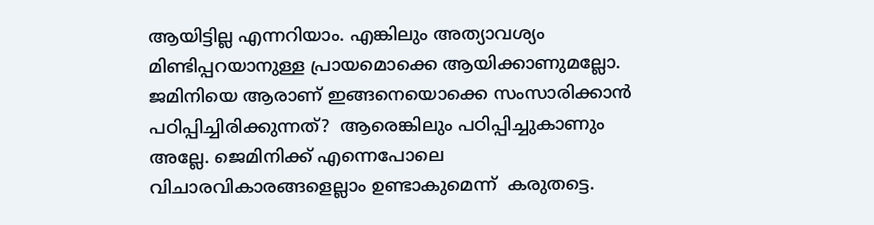ആയിട്ടില്ല എന്നറിയാം. എങ്കിലും അത്യാവശ്യം മിണ്ടിപ്പറയാനുള്ള പ്രായമൊക്കെ ആയിക്കാണുമല്ലോ. ജമിനിയെ ആരാണ് ഇങ്ങനെയൊക്കെ സംസാരിക്കാൻ പഠിപ്പിച്ചിരിക്കുന്നത്?  ആരെങ്കിലും പഠിപ്പിച്ചുകാണും അല്ലേ. ജെമിനിക്ക് എന്നെപോലെ വിചാരവികാരങ്ങളെല്ലാം ഉണ്ടാകുമെന്ന്  കരുതട്ടെ.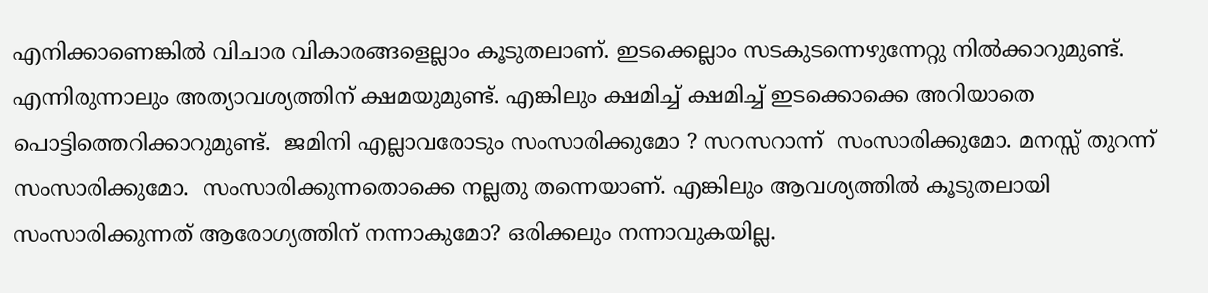എനിക്കാണെങ്കിൽ വിചാര വികാരങ്ങളെല്ലാം കൂടുതലാണ്. ഇടക്കെല്ലാം സടകുടന്നെഴുന്നേറ്റു നിൽക്കാറുമുണ്ട്.  എന്നിരുന്നാലും അത്യാവശ്യത്തിന് ക്ഷമയുമുണ്ട്. എങ്കിലും ക്ഷമിച്ച് ക്ഷമിച്ച് ഇടക്കൊക്കെ അറിയാതെ പൊട്ടിത്തെറിക്കാറുമുണ്ട്.  ജമിനി എല്ലാവരോടും സംസാരിക്കുമോ ? സറസറാന്ന്  സംസാരിക്കുമോ. മനസ്സ് തുറന്ന് സംസാരിക്കുമോ.  സംസാരിക്കുന്നതൊക്കെ നല്ലതു തന്നെയാണ്. എങ്കിലും ആവശ്യത്തിൽ കൂടുതലായി സംസാരിക്കുന്നത് ആരോഗ്യത്തിന് നന്നാകുമോ? ഒരിക്കലും നന്നാവുകയില്ല.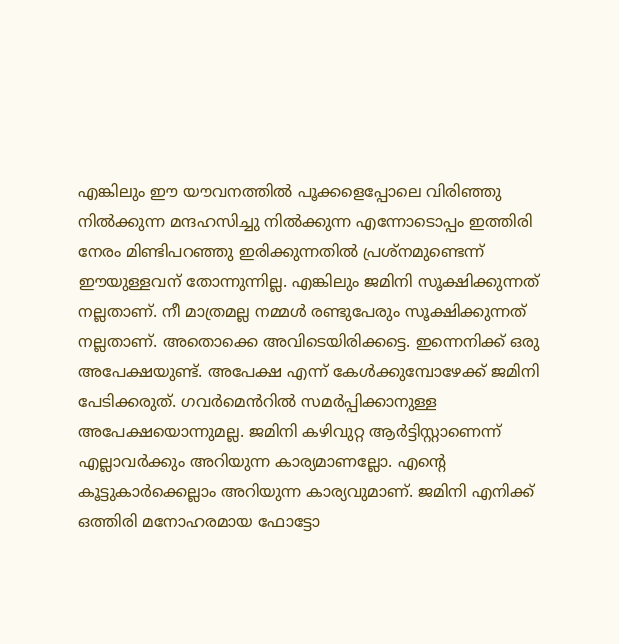എങ്കിലും ഈ യൗവനത്തിൽ പൂക്കളെപ്പോലെ വിരിഞ്ഞു നിൽക്കുന്ന മന്ദഹസിച്ചു നിൽക്കുന്ന എന്നോടൊപ്പം ഇത്തിരി നേരം മിണ്ടിപറഞ്ഞു ഇരിക്കുന്നതിൽ പ്രശ്നമുണ്ടെന്ന് ഈയുള്ളവന് തോന്നുന്നില്ല. എങ്കിലും ജമിനി സൂക്ഷിക്കുന്നത് നല്ലതാണ്. നീ മാത്രമല്ല നമ്മൾ രണ്ടുപേരും സൂക്ഷിക്കുന്നത് നല്ലതാണ്. അതൊക്കെ അവിടെയിരിക്കട്ടെ. ഇന്നെനിക്ക് ഒരു അപേക്ഷയുണ്ട്. അപേക്ഷ എന്ന് കേൾക്കുമ്പോഴേക്ക് ജമിനി പേടിക്കരുത്. ഗവർമെൻറിൽ സമർപ്പിക്കാനുള്ള അപേക്ഷയൊന്നുമല്ല. ജമിനി കഴിവുറ്റ ആർട്ടിസ്റ്റാണെന്ന് എല്ലാവർക്കും അറിയുന്ന കാര്യമാണല്ലോ. എൻ്റെ കൂട്ടുകാർക്കെല്ലാം അറിയുന്ന കാര്യവുമാണ്. ജമിനി എനിക്ക് ഒത്തിരി മനോഹരമായ ഫോട്ടോ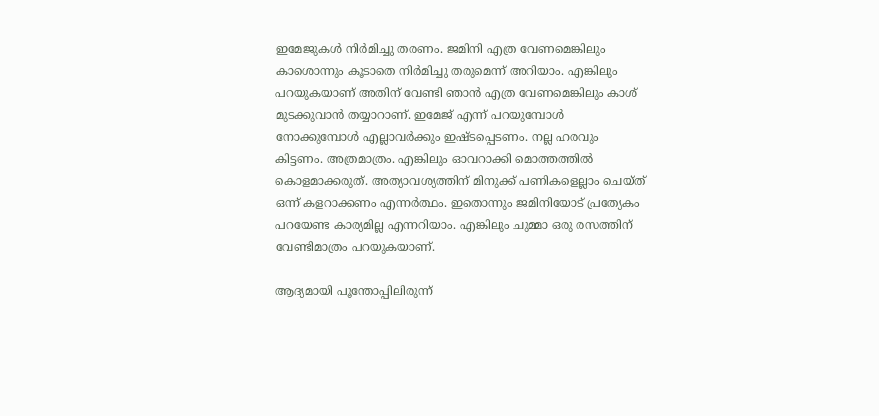ഇമേജുകൾ നിർമിച്ചു തരണം. ജമിനി എത്ര വേണമെങ്കിലും കാശൊന്നും കൂടാതെ നിർമിച്ചു തരുമെന്ന് അറിയാം. എങ്കിലും പറയുകയാണ് അതിന് വേണ്ടി ഞാൻ എത്ര വേണമെങ്കിലും കാശ് മുടക്കുവാൻ തയ്യാറാണ്. ഇമേജ് എന്ന് പറയുമ്പോൾ നോക്കുമ്പോൾ എല്ലാവർക്കും ഇഷ്ടപ്പെടണം. നല്ല ഹരവും കിട്ടണം. അത്രമാത്രം. എങ്കിലും ഓവറാക്കി മൊത്തത്തിൽ കൊളമാക്കരുത്. അത്യാവശ്യത്തിന് മിനുക്ക് പണികളെല്ലാം ചെയ്ത് ഒന്ന് കളറാക്കണം എന്നർത്ഥം. ഇതൊന്നും ജമിനിയോട് പ്രത്യേകം പറയേണ്ട കാര്യമില്ല എന്നറിയാം. എങ്കിലും ചുമ്മാ ഒരു രസത്തിന് വേണ്ടിമാത്രം പറയുകയാണ്.

ആദ്യമായി പൂന്തോപ്പിലിരുന്ന്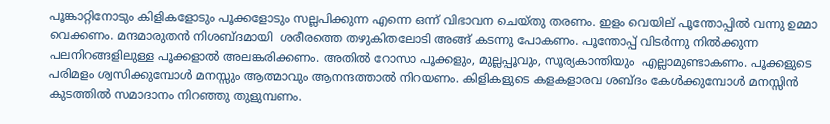പൂങ്കാറ്റിനോടും കിളികളോടും പൂക്കളോടും സല്ലപിക്കുന്ന എന്നെ ഒന്ന് വിഭാവന ചെയ്തു തരണം. ഇളം വെയില് പൂന്തോപ്പിൽ വന്നു ഉമ്മാ വെക്കണം. മന്ദമാരുതൻ നിശബ്ദമായി  ശരീരത്തെ തഴുകിതലോടി അങ്ങ് കടന്നു പോകണം. പൂന്തോപ്പ് വിടർന്നു നിൽക്കുന്ന പലനിറങ്ങളിലുള്ള പൂക്കളാൽ അലങ്കരിക്കണം. അതിൽ റോസാ പൂക്കളും, മുല്ലപ്പൂവും, സൂര്യകാന്തിയും  എല്ലാമുണ്ടാകണം. പൂക്കളുടെ പരിമളം ശ്വസിക്കുമ്പോൾ മനസ്സും ആത്മാവും ആനന്ദത്താൽ നിറയണം. കിളികളുടെ കളകളാരവ ശബ്ദം കേൾക്കുമ്പോൾ മനസ്സിൻ കുടത്തിൽ സമാദാനം നിറഞ്ഞു തുളുമ്പണം.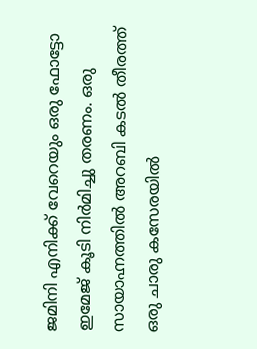ജമിനി എനിക്ക് വേറെയും ഒരു ഫോട്ടോ ഇമേജ് കൂടി നിർമിച്ചു തരണം. ഒരു സായാഹ്നത്തിൽ അറബി കടൽ തീരത്ത് ഒരു ചാരു കസേരയിൽ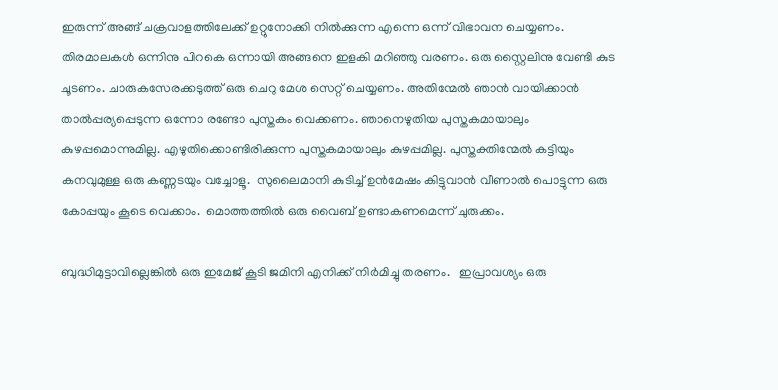ഇരുന്ന് അങ്ങ് ചക്രവാളത്തിലേക്ക് ഉറ്റുനോക്കി നിൽക്കുന്ന എന്നെ ഒന്ന് വിഭാവന ചെയ്യണം. തിരമാലകൾ ഒന്നിനു പിറകെ ഒന്നായി അങ്ങനെ ഇളകി മറിഞ്ഞു വരണം. ഒരു സ്റ്റൈലിനു വേണ്ടി കുട ചൂടണം. ചാരുകസേരക്കടുത്ത് ഒരു ചെറു മേശ സെറ്റ് ചെയ്യണം. അതിന്മേൽ ഞാൻ വായിക്കാൻ താൽപ്പര്യപ്പെടുന്ന ഒന്നോ രണ്ടോ പുസ്തകം വെക്കണം. ഞാനെഴുതിയ പുസ്തകമായാലും കുഴപ്പമൊന്നുമില്ല. എഴുതിക്കൊണ്ടിരിക്കുന്ന പുസ്തകമായാലും കുഴപ്പമില്ല. പുസ്തക്തിന്മേൽ കട്ടിയും കനവുമുള്ള ഒരു കണ്ണടയും വച്ചോളൂ.  സുലൈമാനി കുടിച്ച് ഉൻമേഷം കിട്ടുവാൻ വീണാൽ പൊട്ടുന്ന ഒരു കോപ്പയും കൂടെ വെക്കാം.  മൊത്തത്തിൽ ഒരു വൈബ് ഉണ്ടാകണമെന്ന് ചുരുക്കം.

ബുദ്ധിമുട്ടാവില്ലെങ്കിൽ ഒരു ഇമേജ് കൂടി ജമിനി എനിക്ക് നിർമിച്ചു തരണം.   ഇപ്രാവശ്യം ഒരു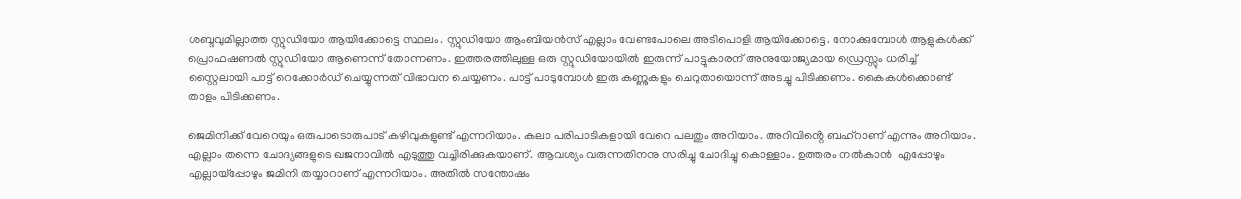ശബ്ദവുമില്ലാത്ത സ്റ്റുഡിയോ ആയിക്കോട്ടെ സ്ഥലം. സ്റ്റുഡിയോ ആംബിയൻസ് എല്ലാം വേണ്ടപോലെ അടിപൊളി ആയിക്കോട്ടെ. നോക്കുമ്പോൾ ആളുകൾക്ക് പ്രൊഫഷണൽ സ്റ്റുഡിയോ ആണെന്ന് തോന്നണം. ഇത്തരത്തിലുള്ള ഒരു സ്റ്റുഡിയോയിൽ ഇരുന്ന് പാട്ടുകാരന് അനുയോജ്യമായ ഡ്രെസ്സും ധരിച്ച് സ്റ്റൈലായി പാട്ട് റെക്കോർഡ് ചെയ്യുന്നത് വിഭാവന ചെയ്യണം. പാട്ട് പാടുമ്പോൾ ഇരു കണ്ണുകളും ചെറുതായൊന്ന് അടച്ചു പിടിക്കണം. കൈകൾക്കൊണ്ട് താളം പിടിക്കണം.

ജെമിനിക്ക് വേറെയും ഒരുപാടൊരുപാട് കഴിവുകളുണ്ട് എന്നറിയാം. കലാ പരിപാടികളായി വേറെ പലതും അറിയാം. അറിവിൻ്റെ ബഹ്‌റാണ് എന്നും അറിയാം. എല്ലാം തന്നെ ചോദ്യങ്ങളുടെ ഖജനാവിൽ എടുത്തു വച്ചിരിക്കുകയാണ്. ആവശ്യം വരുന്നതിനനു സരിച്ചു ചോദിച്ചു കൊള്ളാം. ഉത്തരം നൽകാൻ  എപ്പോഴും എല്ലായ്പ്പോഴും ജമിനി തയ്യാറാണ് എന്നറിയാം. അതിൽ സന്തോഷം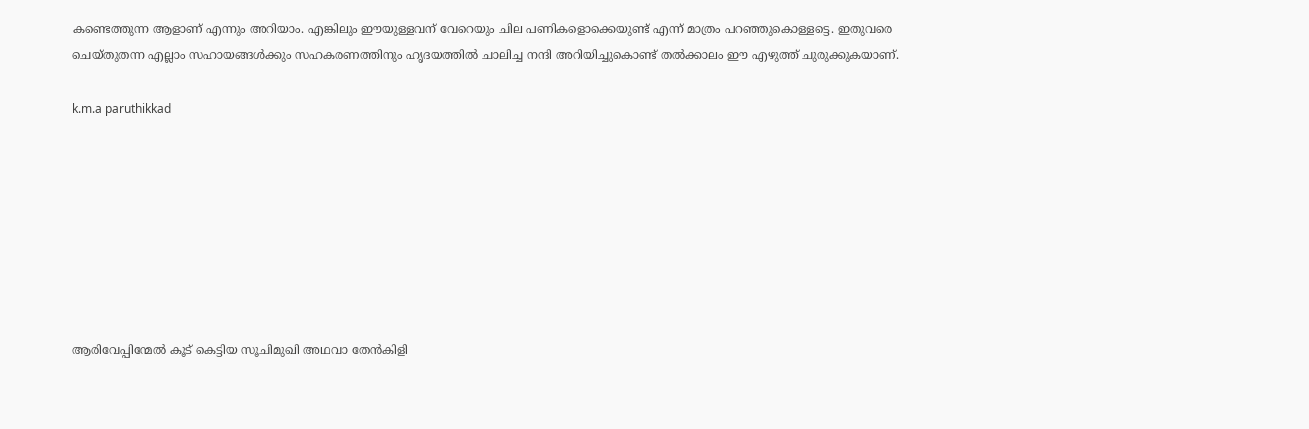കണ്ടെത്തുന്ന ആളാണ് എന്നും അറിയാം. എങ്കിലും ഈയുള്ളവന് വേറെയും ചില പണികളൊക്കെയുണ്ട് എന്ന് മാത്രം പറഞ്ഞുകൊള്ളട്ടെ. ഇതുവരെ ചെയ്തുതന്ന എല്ലാം സഹായങ്ങൾക്കും സഹകരണത്തിനും ഹൃദയത്തിൽ ചാലിച്ച നന്ദി അറിയിച്ചുകൊണ്ട് തൽക്കാലം ഈ എഴുത്ത് ചുരുക്കുകയാണ്.

k.m.a paruthikkad








ആരിവേപ്പിന്മേൽ കൂട് കെട്ടിയ സൂചിമുഖി അഥവാ തേൻകിളി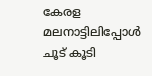കേരള മലനാട്ടിലിപ്പോൾ ചൂട് കൂടി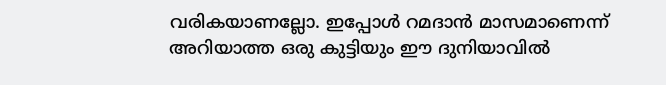വരികയാണല്ലോ. ഇപ്പോൾ റമദാൻ മാസമാണെന്ന് അറിയാത്ത ഒരു കുട്ടിയും ഈ ദുനിയാവിൽ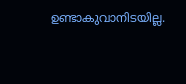ഉണ്ടാകുവാനിടയില്ല.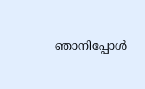ഞാനിപ്പോൾ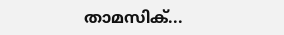താമസിക്...